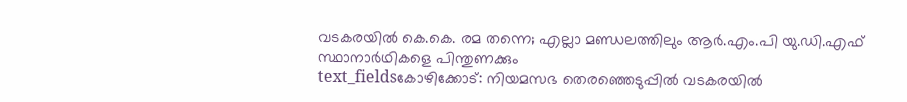വടകരയിൽ കെ.കെ. രമ തന്നെ; എല്ലാ മണ്ഡലത്തിലും ആർ.എം.പി യു.ഡി.എഫ് സ്ഥാനാർഥികളെ പിന്തുണക്കും
text_fieldsകോഴിക്കോട്: നിയമസഭ തെരഞ്ഞെടുപ്പിൽ വടകരയിൽ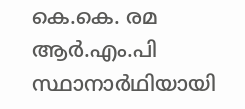കെ.കെ. രമ ആർ.എം.പി സ്ഥാനാർഥിയായി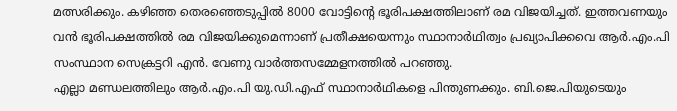മത്സരിക്കും. കഴിഞ്ഞ തെരഞ്ഞെടുപ്പിൽ 8000 വോട്ടിന്റെ ഭൂരിപക്ഷത്തിലാണ് രമ വിജയിച്ചത്. ഇത്തവണയും വൻ ഭൂരിപക്ഷത്തിൽ രമ വിജയിക്കുമെന്നാണ് പ്രതീക്ഷയെന്നും സ്ഥാനാർഥിത്വം പ്രഖ്യാപിക്കവെ ആർ.എം.പി സംസ്ഥാന സെക്രട്ടറി എൻ. വേണു വാർത്തസമ്മേളനത്തിൽ പറഞ്ഞു.
എല്ലാ മണ്ഡലത്തിലും ആർ.എം.പി യു.ഡി.എഫ് സ്ഥാനാർഥികളെ പിന്തുണക്കും. ബി.ജെ.പിയുടെയും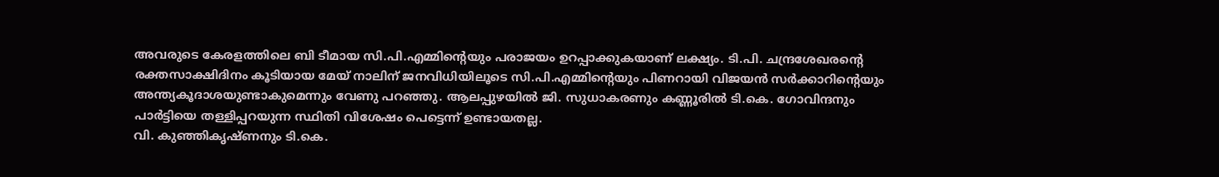അവരുടെ കേരളത്തിലെ ബി ടീമായ സി.പി.എമ്മിന്റെയും പരാജയം ഉറപ്പാക്കുകയാണ് ലക്ഷ്യം. ടി.പി. ചന്ദ്രശേഖരന്റെ രക്തസാക്ഷിദിനം കൂടിയായ മേയ് നാലിന് ജനവിധിയിലൂടെ സി.പി.എമ്മിന്റെയും പിണറായി വിജയൻ സർക്കാറിന്റെയും അന്ത്യകൂദാശയുണ്ടാകുമെന്നും വേണു പറഞ്ഞു. ആലപ്പുഴയിൽ ജി. സുധാകരണും കണ്ണൂരിൽ ടി.കെ. ഗോവിന്ദനും പാർട്ടിയെ തള്ളിപ്പറയുന്ന സ്ഥിതി വിശേഷം പെട്ടെന്ന് ഉണ്ടായതല്ല.
വി. കുഞ്ഞികൃഷ്ണനും ടി.കെ.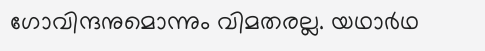ഗോവിന്ദനുമൊന്നും വിമതരല്ല. യഥാർഥ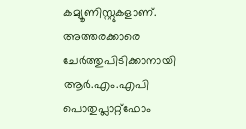കമ്യൂണിസ്റ്റുകളാണ്. അത്തരക്കാരെ ചേർത്തുപിടിക്കാനായി ആർ.എം.എപി പൊതുപ്ലാറ്റ്ഫോം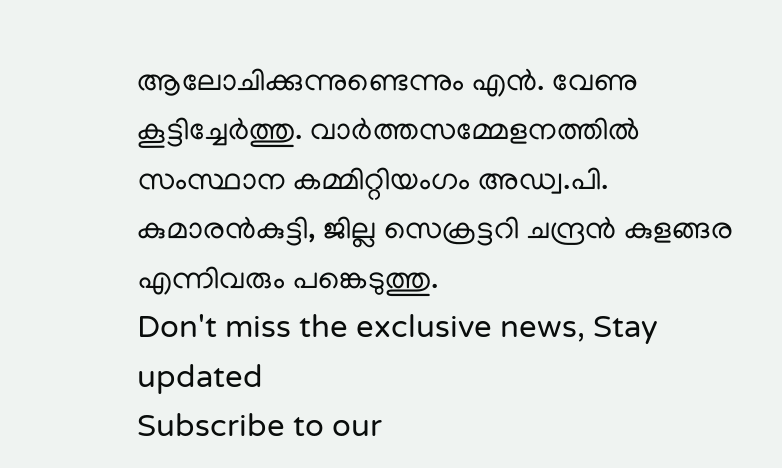ആലോചിക്കുന്നുണ്ടെന്നും എൻ. വേണു കൂട്ടിച്ചേർത്തു. വാർത്തസമ്മേളനത്തിൽ സംസ്ഥാന കമ്മിറ്റിയംഗം അഡ്വ.പി. കുമാരൻകുട്ടി, ജില്ല സെക്രട്ടറി ചന്ദ്രൻ കുളങ്ങര എന്നിവരും പങ്കെടുത്തു.
Don't miss the exclusive news, Stay updated
Subscribe to our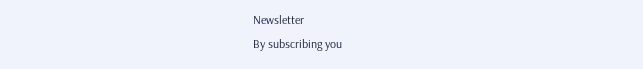Newsletter
By subscribing you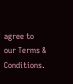agree to our Terms & Conditions.